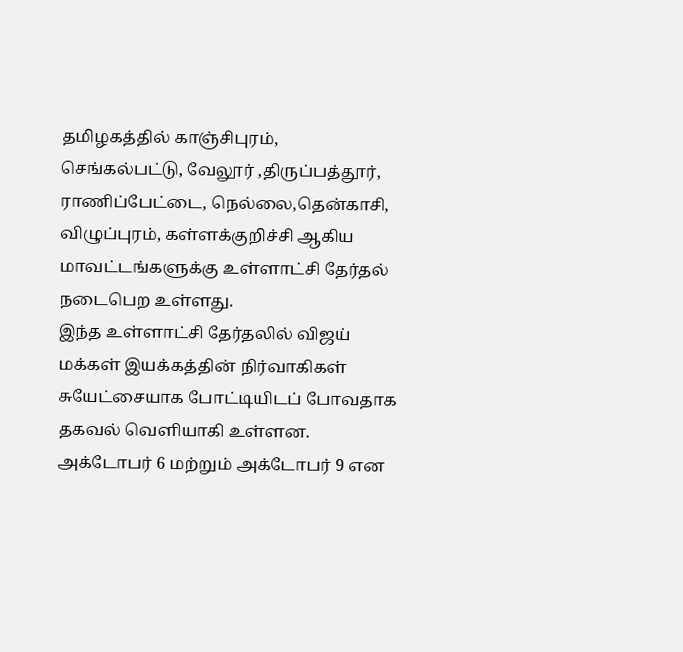தமிழகத்தில் காஞ்சிபுரம், செங்கல்பட்டு, வேலூர் ,திருப்பத்தூர், ராணிப்பேட்டை, நெல்லை,தென்காசி, விழுப்புரம், கள்ளக்குறிச்சி ஆகிய மாவட்டங்களுக்கு உள்ளாட்சி தேர்தல் நடைபெற உள்ளது.
இந்த உள்ளாட்சி தேர்தலில் விஜய் மக்கள் இயக்கத்தின் நிர்வாகிகள் சுயேட்சையாக போட்டியிடப் போவதாக தகவல் வெளியாகி உள்ளன.
அக்டோபர் 6 மற்றும் அக்டோபர் 9 என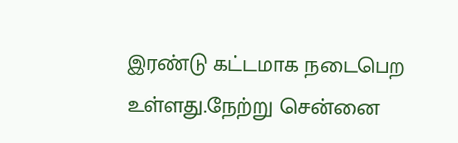இரண்டு கட்டமாக நடைபெற உள்ளது.நேற்று சென்னை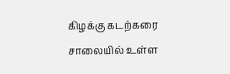கிழக்கு கடற்கரை சாலையில் உள்ள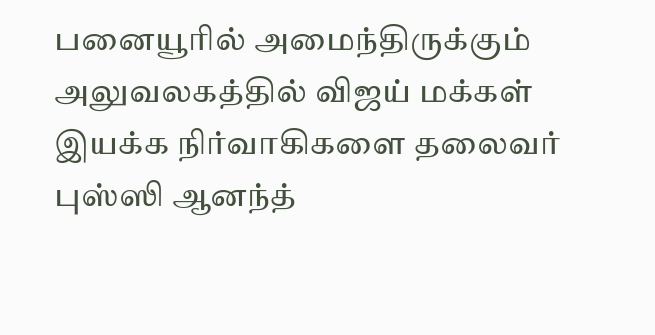பனையூரில் அமைந்திருக்கும் அலுவலகத்தில் விஜய் மக்கள் இயக்க நிர்வாகிகளை தலைவர் புஸ்ஸி ஆனந்த்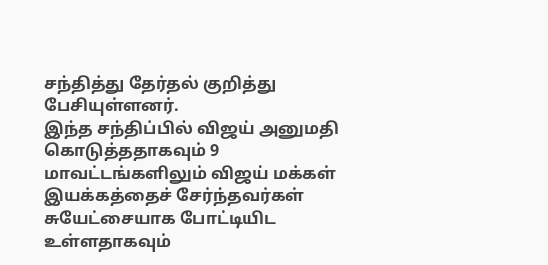சந்தித்து தேர்தல் குறித்து பேசியுள்ளனர்.
இந்த சந்திப்பில் விஜய் அனுமதி கொடுத்ததாகவும் 9 மாவட்டங்களிலும் விஜய் மக்கள் இயக்கத்தைச் சேர்ந்தவர்கள் சுயேட்சையாக போட்டியிட உள்ளதாகவும்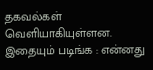தகவல்கள் வெளியாகியுள்ளன.
இதையும் படிங்க : என்னது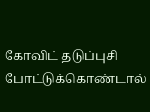கோவிட் தடுப்புசி போட்டுக்கொண்டால்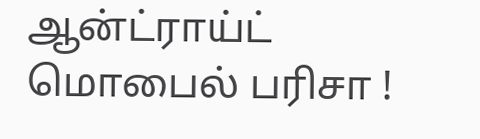ஆன்ட்ராய்ட் மொபைல் பரிசா !